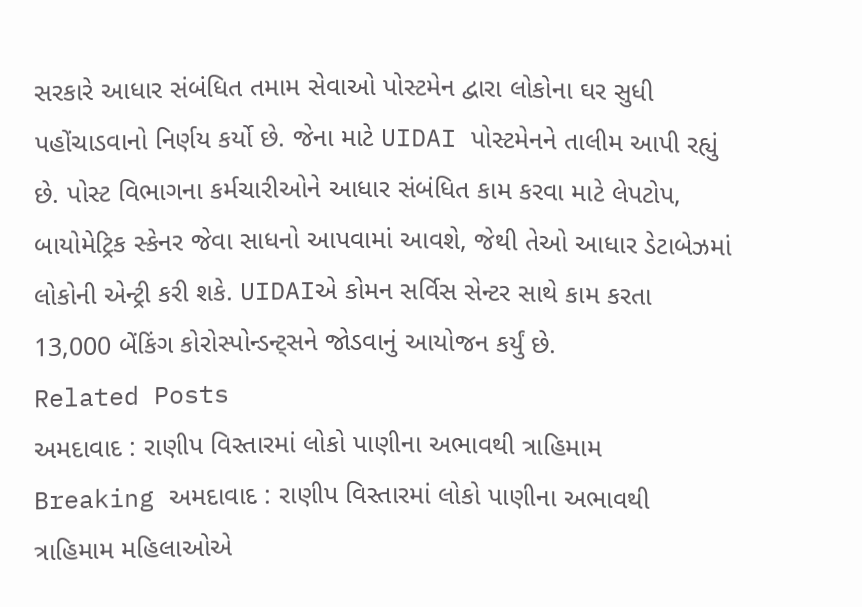સરકારે આધાર સંબંધિત તમામ સેવાઓ પોસ્ટમેન દ્વારા લોકોના ઘર સુધી પહોંચાડવાનો નિર્ણય કર્યો છે. જેના માટે UIDAI પોસ્ટમેનને તાલીમ આપી રહ્યું છે. પોસ્ટ વિભાગના કર્મચારીઓને આધાર સંબંધિત કામ કરવા માટે લેપટોપ, બાયોમેટ્રિક સ્કેનર જેવા સાધનો આપવામાં આવશે, જેથી તેઓ આધાર ડેટાબેઝમાં લોકોની એન્ટ્રી કરી શકે. UIDAIએ કોમન સર્વિસ સેન્ટર સાથે કામ કરતા 13,000 બેંકિંગ કોરોસ્પોન્ડન્ટ્સને જોડવાનું આયોજન કર્યું છે.
Related Posts
અમદાવાદ : રાણીપ વિસ્તારમાં લોકો પાણીના અભાવથી ત્રાહિમામ
Breaking અમદાવાદ : રાણીપ વિસ્તારમાં લોકો પાણીના અભાવથી ત્રાહિમામ મહિલાઓએ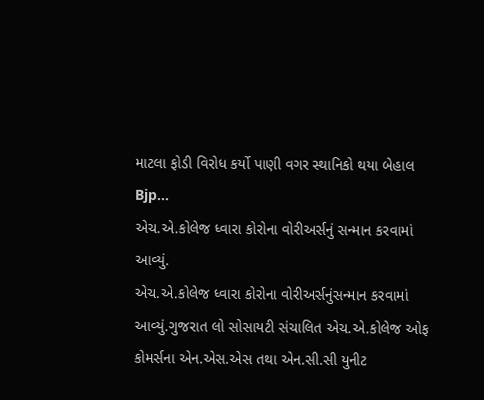માટલા ફોડી વિરોધ કર્યો પાણી વગર સ્થાનિકો થયા બેહાલ Bjp…
એચ.એ.કોલેજ ધ્વારા કોરોના વોરીઅર્સનું સન્માન કરવામાં આવ્યું.
એચ.એ.કોલેજ ધ્વારા કોરોના વોરીઅર્સનુંસન્માન કરવામાં આવ્યું.ગુજરાત લો સોસાયટી સંચાલિત એચ.એ.કોલેજ ઓફ કોમર્સના એન.એસ.એસ તથા એન.સી.સી યુનીટ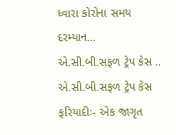ધ્વારા કોરોના સમય દરમ્યાન…
એ.સી.બી.સફળ ટ્રેપ કેસ ..
એ.સી.બી.સફળ ટ્રેપ કેસ ફરિયાદીઃ- એક જાગૃત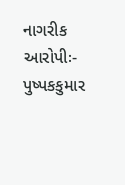નાગરીક આરોપીઃ- પુષ્પકકુમાર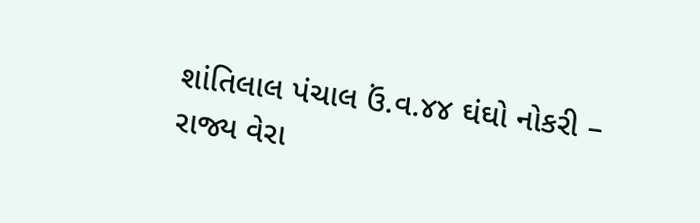શાંતિલાલ પંચાલ ઉં.વ.૪૪ ઘંઘો નોકરી – રાજ્ય વેરા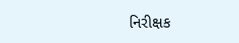નિરીક્ષક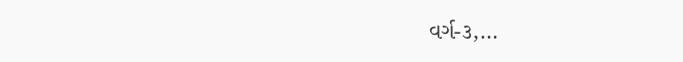વર્ગ-૩,…